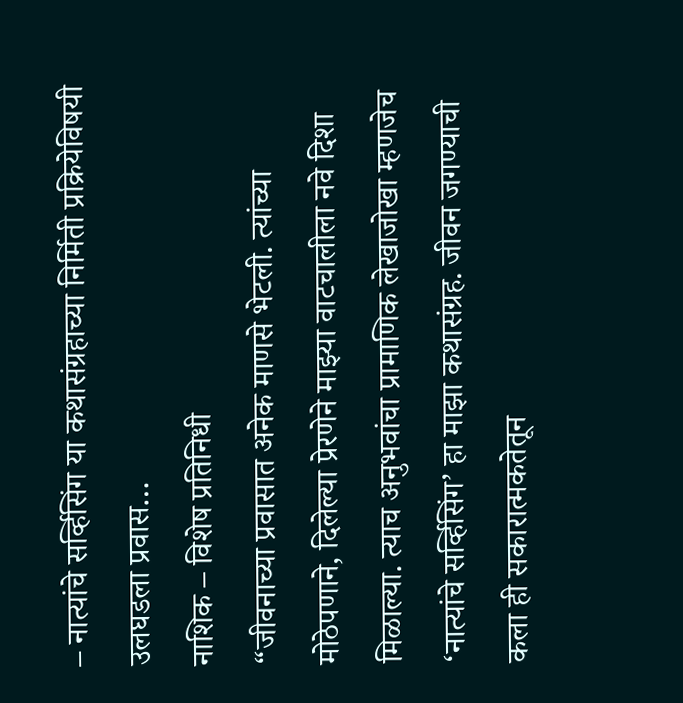– नात्यांचे सर्व्हिसिंग या कथासंग्रहाच्या निर्मिती प्रक्रियेविषयी उलघडला प्रवास…
नाशिक – विशेष प्रतिनिधी
“जीवनाच्या प्रवासात अनेक माणसे भेटली. त्यांच्या मोठेपणाने, दिलेल्या प्रेरणेने माझ्या वाटचालीला नवे दिशा मिळाल्या. त्याच अनुभवांचा प्रामाणिक लेखाजोखा म्हणजेच ‘नात्यांचे सर्व्हिसिंग’ हा माझा कथासंग्रह. जीवन जगण्याची कला ही सकारात्मकतेतून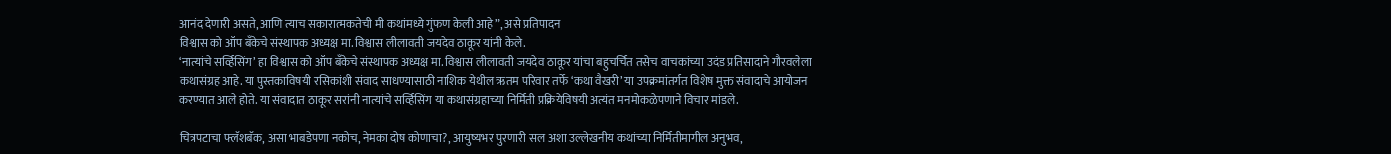आनंद देणारी असते, आणि त्याच सकारात्मकतेची मी कथांमध्ये गुंफण केली आहे”, असे प्रतिपादन
विश्वास को ऑप बँकेचे संस्थापक अध्यक्ष मा. विश्वास लीलावती जयदेव ठाकूर यांनी केले.
‘नात्यांचे सर्व्हिसिंग’ हा विश्वास को ऑप बँकेचे संस्थापक अध्यक्ष मा. विश्वास लीलावती जयदेव ठाकूर यांचा बहुचर्चित तसेच वाचकांच्या उदंड प्रतिसादाने गौरवलेला कथासंग्रह आहे. या पुस्तकाविषयी रसिकांशी संवाद साधण्यासाठी नाशिक येथील ऋतम परिवार तर्फे ‘कथा वैखरी’ या उपक्रमांतर्गत विशेष मुक्त संवादाचे आयोजन करण्यात आले होते. या संवादात ठाकूर सरांनी नात्यांचे सर्व्हिसिंग या कथासंग्रहाच्या निर्मिती प्रक्रियेविषयी अत्यंत मनमोकळेपणाने विचार मांडले.

चित्रपटाचा फ्लॅशबॅक, असा भाबडेपणा नकोच, नेमका दोष कोणाचा?, आयुष्यभर पुरणारी सल अशा उल्लेखनीय कथांच्या निर्मितीमागील अनुभव,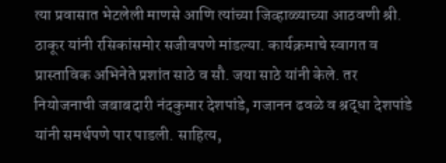त्या प्रवासात भेटलेली माणसे आणि त्यांच्या जिव्हाळ्याच्या आठवणी श्री. ठाकूर यांनी रसिकांसमोर सजीवपणे मांडल्या. कार्यक्रमाचे स्वागत व प्रास्ताविक अभिनेते प्रशांत साठे व सौ. जया साठे यांनी केले. तर नियोजनाची जबाबदारी नंदकुमार देशपांडे, गजानन ढवळे व श्रद्धा देशपांडे यांनी समर्थपणे पार पाडली. साहित्य,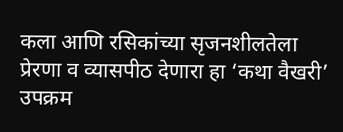कला आणि रसिकांच्या सृजनशीलतेला प्रेरणा व व्यासपीठ देणारा हा ‘कथा वैखरी’ उपक्रम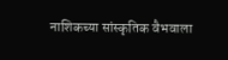नाशिकच्या सांस्कृतिक वैभवाला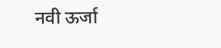नवी ऊर्जा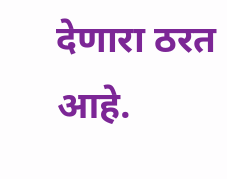देणारा ठरत आहे.